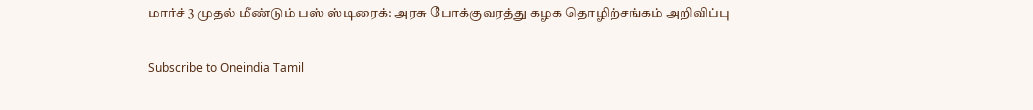மார்ச் 3 முதல் மீண்டும் பஸ் ஸ்டிரைக்: அரசு போக்குவரத்து கழக தொழிற்சங்கம் அறிவிப்பு

Subscribe to Oneindia Tamil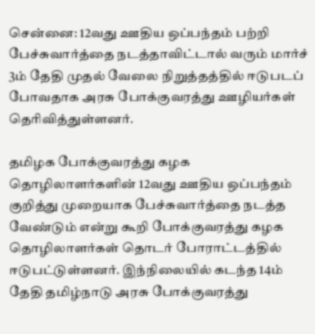சென்னை: 12வது ஊதிய ஒப்பந்தம் பற்றி பேச்சுவார்த்தை நடத்தாவிட்டால் வரும் மார்ச் 3ம் தேதி முதல் வேலை நிறுத்தத்தில் ஈடுபடப் போவதாக அரசு போக்குவரத்து ஊழியர்கள் தெரிவித்துள்ளனர்.

தமிழக போக்குவரத்து கழக தொழிலாளர்களின் 12வது ஊதிய ஒப்பந்தம் குறித்து முறையாக பேச்சுவார்த்தை நடத்த வேண்டும் என்று கூறி போக்குவரத்து கழக தொழிலாளர்கள் தொடர் போராட்டத்தில் ஈடுபட்டுள்ளனர். இந்நிலையில் கடந்த 14ம் தேதி தமிழ்நாடு அரசு போக்குவரத்து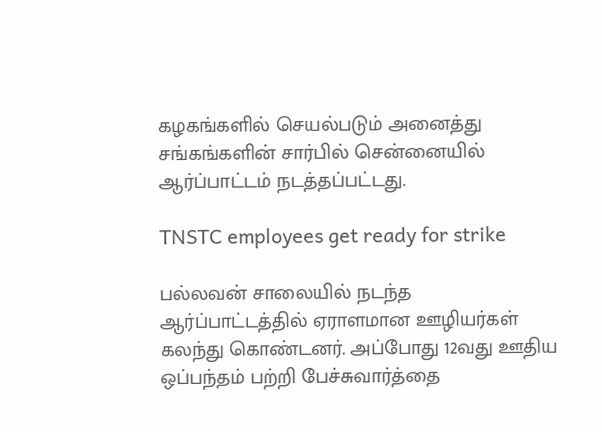கழகங்களில் செயல்படும் அனைத்து சங்கங்களின் சார்பில் சென்னையில் ஆர்ப்பாட்டம் நடத்தப்பட்டது.

TNSTC employees get ready for strike

பல்லவன் சாலையில் நடந்த ஆர்ப்பாட்டத்தில் ஏராளமான ஊழியர்கள் கலந்து கொண்டனர். அப்போது 12வது ஊதிய ஒப்பந்தம் பற்றி பேச்சுவார்த்தை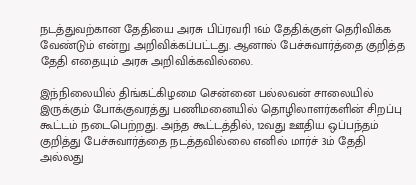நடத்துவற்கான தேதியை அரசு பிப்ரவரி 16ம் தேதிக்குள் தெரிவிக்க வேண்டும் என்று அறிவிக்கப்பட்டது. ஆனால் பேச்சுவார்த்தை குறித்த தேதி எதையும் அரசு அறிவிக்கவில்லை.

இந்நிலையில் திங்கட்கிழமை சென்னை பல்லவன் சாலையில் இருக்கும் போக்குவரத்து பணிமனையில் தொழிலாளர்களின் சிறப்பு கூட்டம் நடைபெற்றது. அந்த கூட்டத்தில், 12வது ஊதிய ஒப்பந்தம் குறித்து பேச்சுவார்த்தை நடத்தவில்லை எனில் மார்ச் 3ம் தேதி அல்லது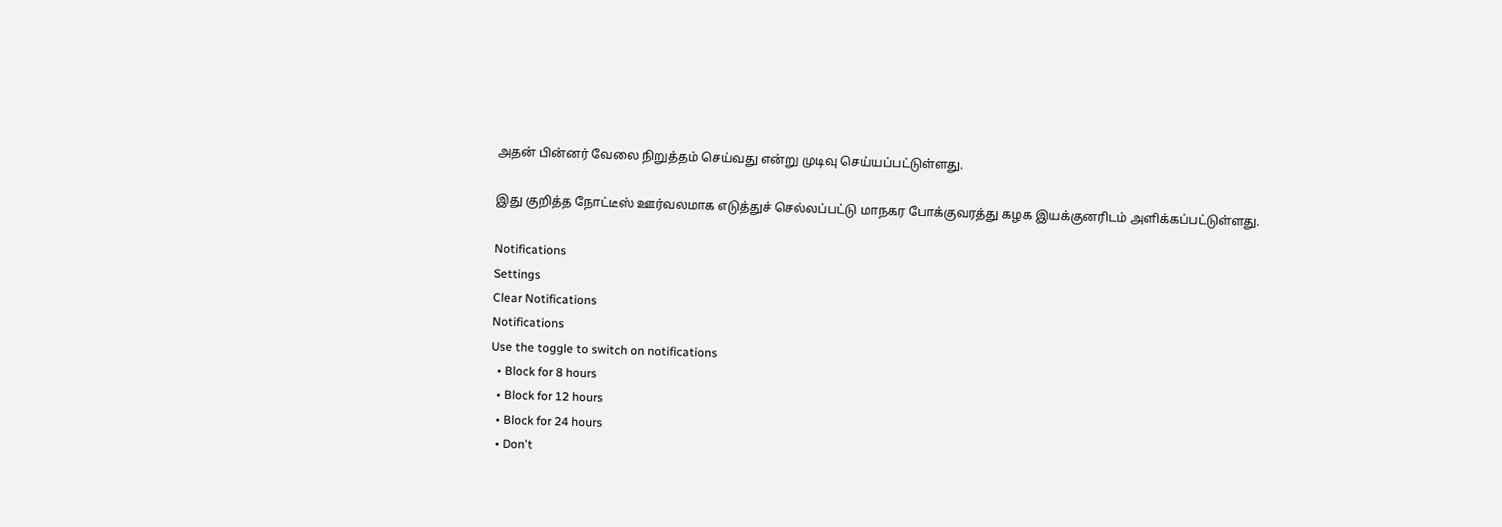அதன் பின்னர் வேலை நிறுத்தம் செய்வது என்று முடிவு செய்யப்பட்டுள்ளது.

இது குறித்த நோட்டீஸ் ஊர்வலமாக எடுத்துச் செல்லப்பட்டு மாநகர போக்குவரத்து கழக இயக்குனரிடம் அளிக்கப்பட்டுள்ளது.

Notifications
Settings
Clear Notifications
Notifications
Use the toggle to switch on notifications
  • Block for 8 hours
  • Block for 12 hours
  • Block for 24 hours
  • Don't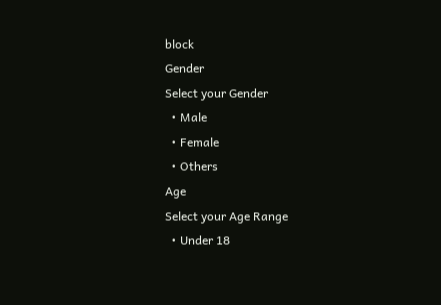block
Gender
Select your Gender
  • Male
  • Female
  • Others
Age
Select your Age Range
  • Under 18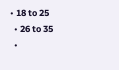• 18 to 25
  • 26 to 35
  •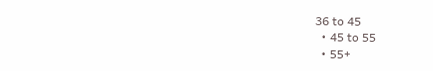36 to 45
  • 45 to 55
  • 55+